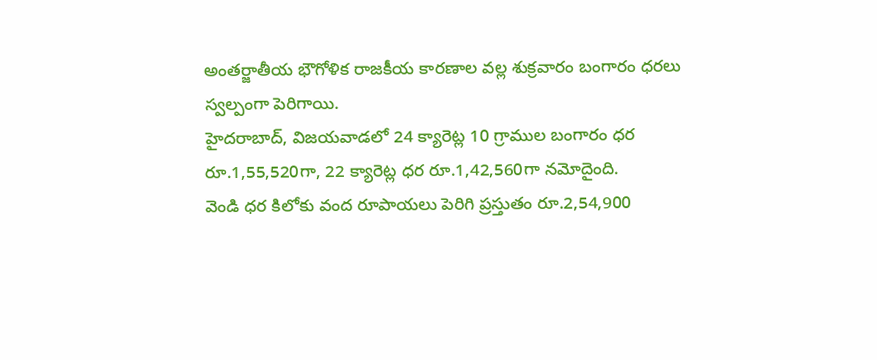అంతర్జాతీయ భౌగోళిక రాజకీయ కారణాల వల్ల శుక్రవారం బంగారం ధరలు స్వల్పంగా పెరిగాయి.
హైదరాబాద్, విజయవాడలో 24 క్యారెట్ల 10 గ్రాముల బంగారం ధర రూ.1,55,520గా, 22 క్యారెట్ల ధర రూ.1,42,560గా నమోదైంది.
వెండి ధర కిలోకు వంద రూపాయలు పెరిగి ప్రస్తుతం రూ.2,54,900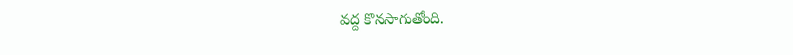వద్ద కొనసాగుతోంది.